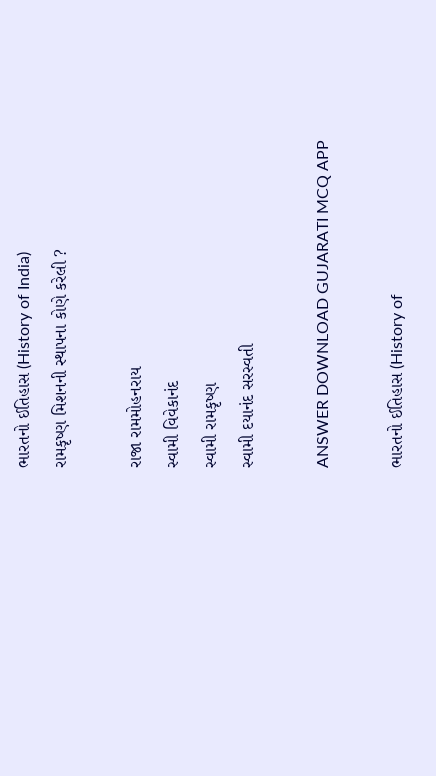ભારતનો ઈતિહાસ (History of India)
રામકૃષ્ણ મિશનની સ્થાપના કોણે કરેલી ?

રાજા રામમોહનરાય
સ્વામી વિવેકાનંદ
સ્વામી રામકૃષ્ણ
સ્વામી દયાનંદ સરસ્વતી

ANSWER DOWNLOAD GUJARATI MCQ APP

ભારતનો ઈતિહાસ (History of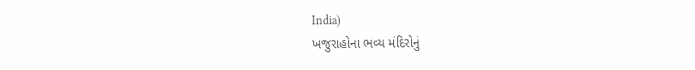India)
ખજુરાહોના ભવ્ય મંદિરોનું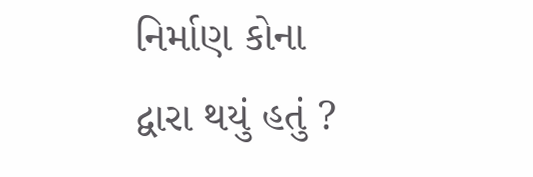નિર્માણ કોના દ્વારા થયું હતું ?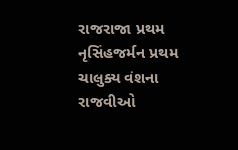રાજરાજા પ્રથમ
નૃસિંહજર્મન પ્રથમ
ચાલુક્ય વંશના રાજવીઓ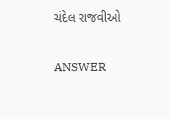ચંદેલ રાજવીઓ

ANSWER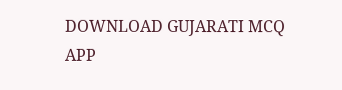DOWNLOAD GUJARATI MCQ APP